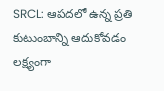SRCL: ఆపదలో ఉన్న ప్రతి కుటుంబాన్ని ఆదుకోవడం లక్ష్యంగా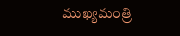ముఖ్యమంత్రి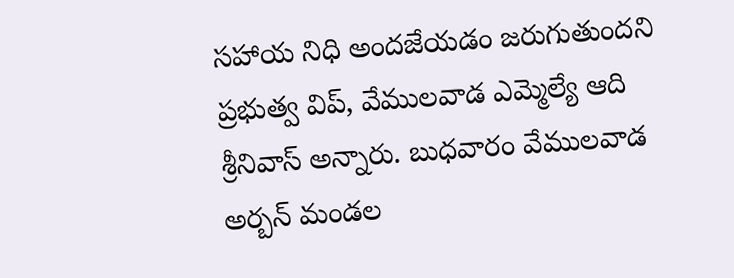సహాయ నిధి అందజేయడం జరుగుతుందని ప్రభుత్వ విప్, వేములవాడ ఎమ్మెల్యే ఆది శ్రీనివాస్ అన్నారు. బుధవారం వేములవాడ అర్బన్ మండల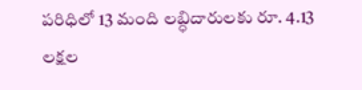పరిధిలో 13 మంది లబ్ధిదారులకు రూ. 4.13 లక్షల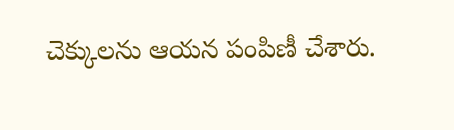చెక్కులను ఆయన పంపిణీ చేశారు.